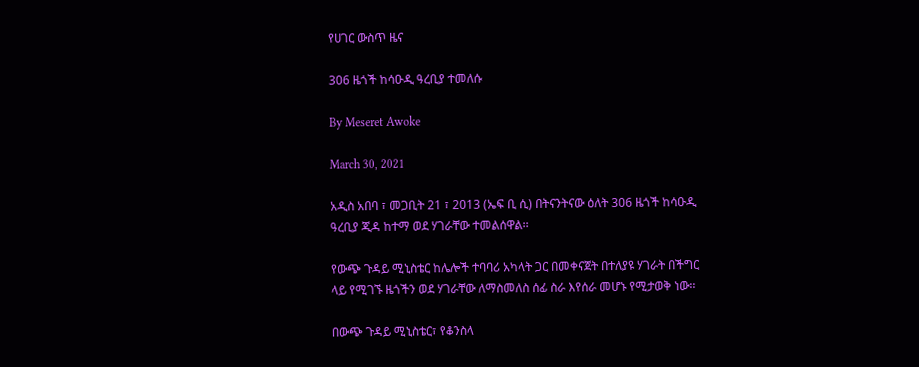የሀገር ውስጥ ዜና

306 ዜጎች ከሳዑዲ ዓረቢያ ተመለሱ

By Meseret Awoke

March 30, 2021

አዲስ አበባ ፣ መጋቢት 21 ፣ 2013 (ኤፍ ቢ ሲ) በትናንትናው ዕለት 306 ዜጎች ከሳዑዲ ዓረቢያ ጂዳ ከተማ ወደ ሃገራቸው ተመልሰዋል፡፡

የውጭ ጉዳይ ሚኒስቴር ከሌሎች ተባባሪ አካላት ጋር በመቀናጀት በተለያዩ ሃገራት በችግር ላይ የሚገኙ ዜጎችን ወደ ሃገራቸው ለማስመለስ ሰፊ ስራ እየሰራ መሆኑ የሚታወቅ ነው፡፡

በውጭ ጉዳይ ሚኒስቴር፣ የቆንስላ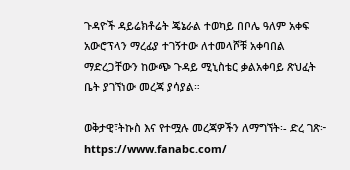ጉዳዮች ዳይሬክቶሬት ጄኔራል ተወካይ በቦሌ ዓለም አቀፍ አውሮፕላን ማረፊያ ተገኝተው ለተመላሾቹ አቀባበል ማድረጋቸውን ከውጭ ጉዳይ ሚኒስቴር ቃልአቀባይ ጽህፈት ቤት ያገኘነው መረጃ ያሳያል።

ወቅታዊ፣ትኩስ እና የተሟሉ መረጃዎችን ለማግኘት፡- ድረ ገጽ፦ https://www.fanabc.com/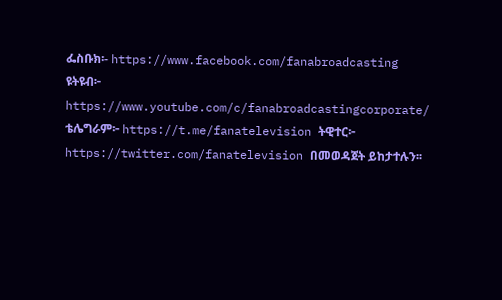ፌስቡክ፡- https://www.facebook.com/fanabroadcasting ዩትዩብ፦ https://www.youtube.com/c/fanabroadcastingcorporate/ ቴሌግራም፦ https://t.me/fanatelevision ትዊተር፦ https://twitter.com/fanatelevision በመወዳጀት ይከታተሉን፡፡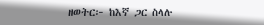ዘወትር፦ ከእኛ ጋር ስላሉ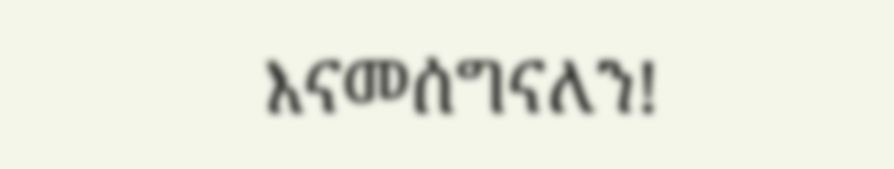እናመሰግናለን!